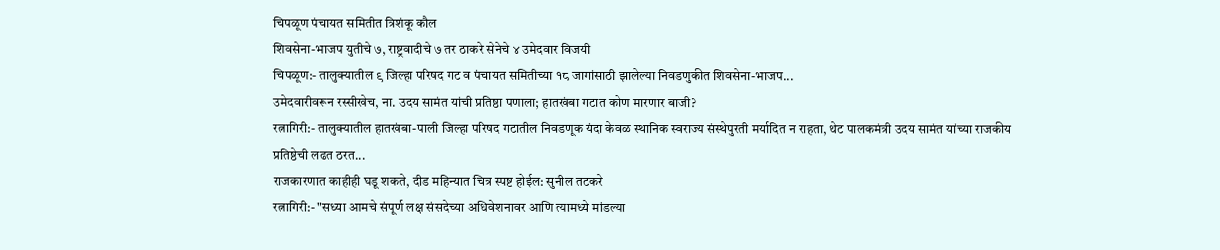चिपळूण पंचायत समितीत त्रिशंकू कौल
शिवसेना-भाजप युतीचे ७, राष्ट्रवादीचे ७ तर ठाकरे सेनेचे ४ उमेदवार विजयी
चिपळूण:- तालुक्यातील ९ जिल्हा परिषद गट व पंचायत समितीच्या १८ जागांसाठी झालेल्या निवडणुकीत शिवसेना-भाजप...
उमेदवारीवरून रस्सीखेच, ना. उदय सामंत यांची प्रतिष्ठा पणाला; हातखंबा गटात कोण मारणार बाजी?
रत्नागिरी:- तालुक्यातील हातखंबा-पाली जिल्हा परिषद गटातील निवडणूक यंदा केवळ स्थानिक स्वराज्य संस्थेपुरती मर्यादित न राहता, थेट पालकमंत्री उदय सामंत यांच्या राजकीय प्रतिष्ठेची लढत ठरत...
राजकारणात काहीही घडू शकते, दीड महिन्यात चित्र स्पष्ट होईल: सुनील तटकरे
रत्नागिरी:- "सध्या आमचे संपूर्ण लक्ष संसदेच्या अधिवेशनावर आणि त्यामध्ये मांडल्या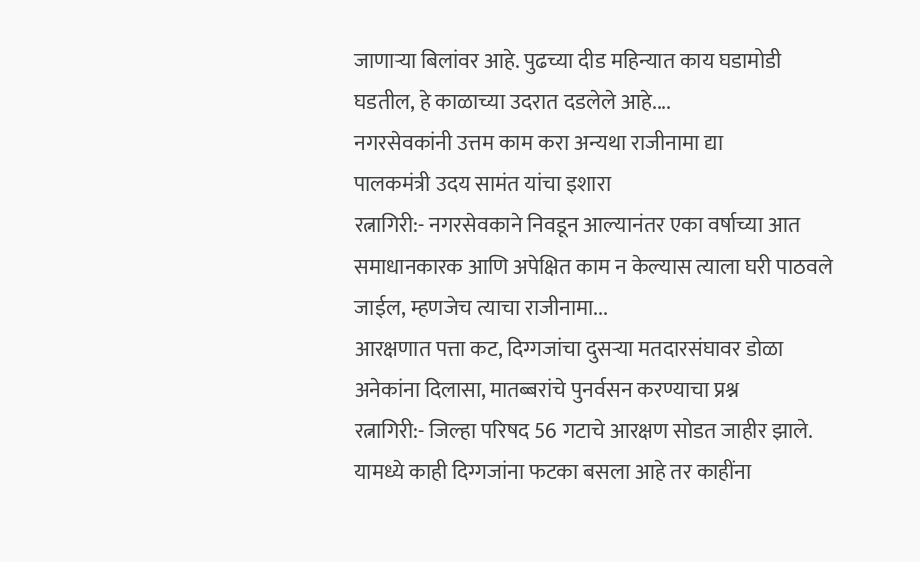जाणाऱ्या बिलांवर आहे. पुढच्या दीड महिन्यात काय घडामोडी घडतील, हे काळाच्या उदरात दडलेले आहे....
नगरसेवकांनी उत्तम काम करा अन्यथा राजीनामा द्या
पालकमंत्री उदय सामंत यांचा इशारा
रत्नागिरी:- नगरसेवकाने निवडून आल्यानंतर एका वर्षाच्या आत समाधानकारक आणि अपेक्षित काम न केल्यास त्याला घरी पाठवले जाईल, म्हणजेच त्याचा राजीनामा...
आरक्षणात पत्ता कट, दिग्गजांचा दुसऱ्या मतदारसंघावर डोळा
अनेकांना दिलासा, मातब्बरांचे पुनर्वसन करण्याचा प्रश्न
रत्नागिरी:- जिल्हा परिषद 56 गटाचे आरक्षण सोडत जाहीर झाले. यामध्ये काही दिग्गजांना फटका बसला आहे तर काहींना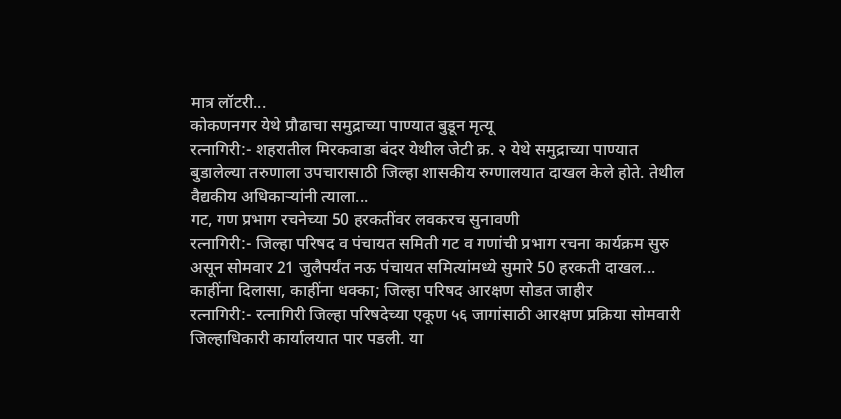मात्र लॉटरी...
कोकणनगर येथे प्रौढाचा समुद्राच्या पाण्यात बुडून मृत्यू
रत्नागिरी:- शहरातील मिरकवाडा बंदर येथील जेटी क्र. २ येथे समुद्राच्या पाण्यात बुडालेल्या तरुणाला उपचारासाठी जिल्हा शासकीय रुग्णालयात दाखल केले होते. तेथील वैद्यकीय अधिकाऱ्यांनी त्याला...
गट, गण प्रभाग रचनेच्या 50 हरकतींवर लवकरच सुनावणी
रत्नागिरी:- जिल्हा परिषद व पंचायत समिती गट व गणांची प्रभाग रचना कार्यक्रम सुरु असून सोमवार 21 जुलैपर्यंत नऊ पंचायत समित्यांमध्ये सुमारे 50 हरकती दाखल...
काहींना दिलासा, काहींना धक्का; जिल्हा परिषद आरक्षण सोडत जाहीर
रत्नागिरी:- रत्नागिरी जिल्हा परिषदेच्या एकूण ५६ जागांसाठी आरक्षण प्रक्रिया सोमवारी जिल्हाधिकारी कार्यालयात पार पडली. या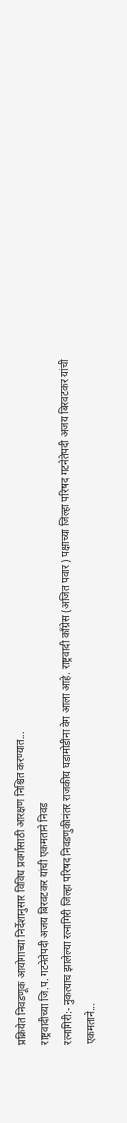प्रक्रियेत निवडणूक आयोगाच्या निर्देशानुसार विविध प्रवर्गांसाठी आरक्षण निश्चित करण्यात...
राष्ट्रवादीच्या जि.प. गटनेतेपदी अजय बिरवटकर यांची एकमताने निवड
रत्नागिरी:- नुकत्याच झालेल्या रत्नागिरी जिल्हा परिषद निवडणुकीनंतर राजकीय घडामोडींना वेग आला आहे. राष्ट्रवादी काँग्रेस (अजित पवार) पक्षाच्या जिल्हा परिषद गटनेतेपदी अजय बिरवटकर यांची एकमताने...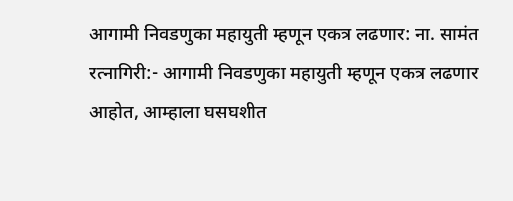आगामी निवडणुका महायुती म्हणून एकत्र लढणार: ना. सामंत
रत्नागिरी:- आगामी निवडणुका महायुती म्हणून एकत्र लढणार आहोत, आम्हाला घसघशीत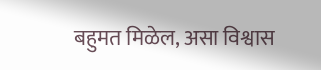बहुमत मिळेल, असा विश्वास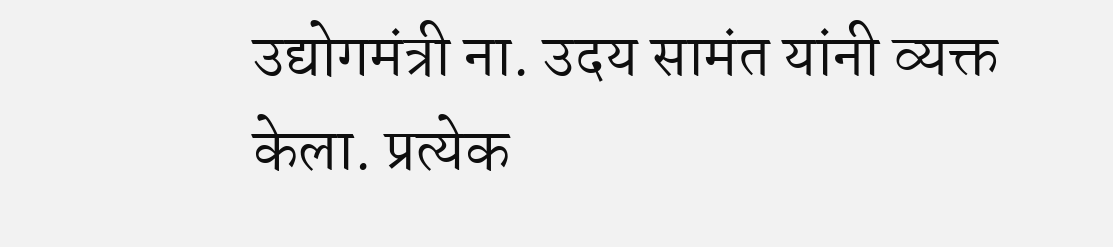उद्योगमंत्री ना. उदय सामंत यांनी व्यक्त केला. प्रत्येक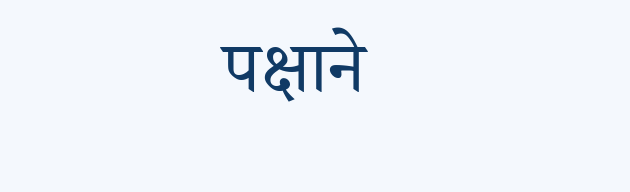पक्षाने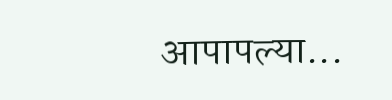आपापल्या...